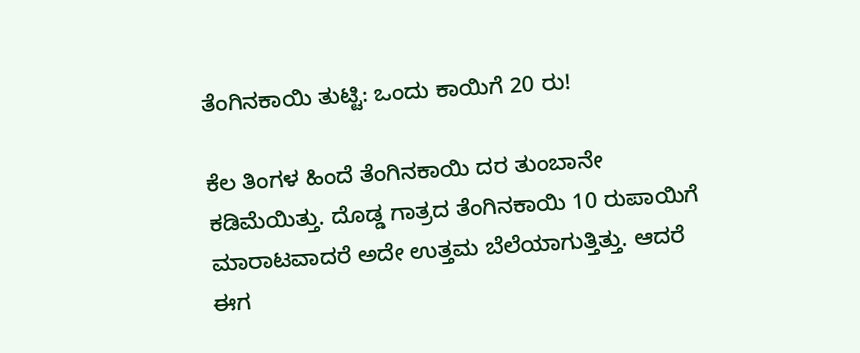ತೆಂಗಿನಕಾಯಿ ತುಟ್ಟಿ: ಒಂದು ಕಾಯಿಗೆ 20 ರು!

ಕೆಲ ತಿಂಗಳ ಹಿಂದೆ ತೆಂಗಿನಕಾಯಿ ದರ ತುಂಬಾನೇ ಕಡಿಮೆಯಿತ್ತು. ದೊಡ್ಡ ಗಾತ್ರದ ತೆಂಗಿನಕಾಯಿ 10 ರುಪಾಯಿಗೆ ಮಾರಾಟವಾದರೆ ಅದೇ ಉತ್ತಮ ಬೆಲೆಯಾಗುತ್ತಿತ್ತು. ಆದರೆ ಈಗ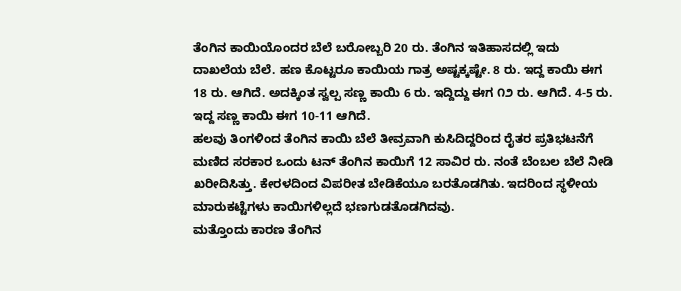ತೆಂಗಿನ ಕಾಯಿಯೊಂದರ ಬೆಲೆ ಬರೋಬ್ಬರಿ 20 ರು. ತೆಂಗಿನ ಇತಿಹಾಸದಲ್ಲಿ ಇದು ದಾಖಲೆಯ ಬೆಲೆ. ಹಣ ಕೊಟ್ಟರೂ ಕಾಯಿಯ ಗಾತ್ರ ಅಷ್ಟಕ್ಕಷ್ಟೇ. 8 ರು. ಇದ್ದ ಕಾಯಿ ಈಗ 18 ರು. ಆಗಿದೆ. ಅದಕ್ಕಿಂತ ಸ್ವಲ್ಪ ಸಣ್ಣ ಕಾಯಿ 6 ರು. ಇದ್ದಿದ್ದು ಈಗ ೧೨ ರು. ಆಗಿದೆ. 4-5 ರು. ಇದ್ದ ಸಣ್ಣ ಕಾಯಿ ಈಗ 10-11 ಆಗಿದೆ.
ಹಲವು ತಿಂಗಳಿಂದ ತೆಂಗಿನ ಕಾಯಿ ಬೆಲೆ ತೀವ್ರವಾಗಿ ಕುಸಿದಿದ್ದರಿಂದ ರೈತರ ಪ್ರತಿಭಟನೆಗೆ ಮಣಿದ ಸರಕಾರ ಒಂದು ಟನ್ ತೆಂಗಿನ ಕಾಯಿಗೆ 12 ಸಾವಿರ ರು. ನಂತೆ ಬೆಂಬಲ ಬೆಲೆ ನೀಡಿ ಖರೀದಿಸಿತ್ತು. ಕೇರಳದಿಂದ ವಿಪರೀತ ಬೇಡಿಕೆಯೂ ಬರತೊಡಗಿತು. ಇದರಿಂದ ಸ್ಥಳೀಯ ಮಾರುಕಟ್ಟೆಗಳು ಕಾಯಿಗಳಿಲ್ಲದೆ ಭಣಗುಡತೊಡಗಿದವು.
ಮತ್ತೊಂದು ಕಾರಣ ತೆಂಗಿನ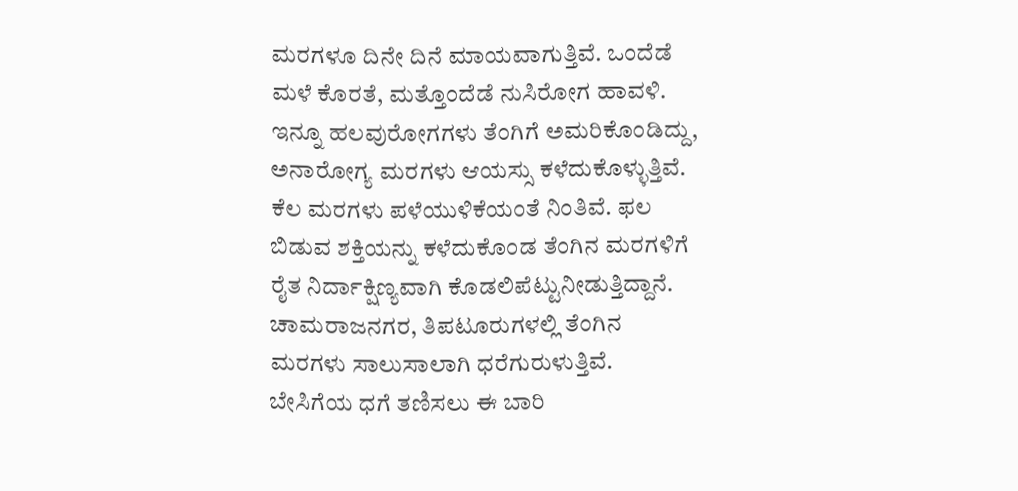ಮರಗಳೂ ದಿನೇ ದಿನೆ ಮಾಯವಾಗುತ್ತಿವೆ. ಒಂದೆಡೆ ಮಳೆ ಕೊರತೆ, ಮತ್ತೊಂದೆಡೆ ನುಸಿರೋಗ ಹಾವಳಿ. ಇನ್ನೂ ಹಲವುರೋಗಗಳು ತೆಂಗಿಗೆ ಅಮರಿಕೊಂಡಿದ್ದು, ಅನಾರೋಗ್ಯ ಮರಗಳು ಆಯಸ್ಸು ಕಳೆದುಕೊಳ್ಳುತ್ತಿವೆ. ಕೆಲ ಮರಗಳು ಪಳೆಯುಳಿಕೆಯಂತೆ ನಿಂತಿವೆ. ಫಲ ಬಿಡುವ ಶಕ್ತಿಯನ್ನು ಕಳೆದುಕೊಂಡ ತೆಂಗಿನ ಮರಗಳಿಗೆ ರೈತ ನಿರ್ದಾಕ್ಷಿಣ್ಯವಾಗಿ ಕೊಡಲಿಪೆಟ್ಟುನೀಡುತ್ತಿದ್ದಾನೆ. ಚಾಮರಾಜನಗರ, ತಿಪಟೂರುಗಳಲ್ಲಿ ತೆಂಗಿನ ಮರಗಳು ಸಾಲುಸಾಲಾಗಿ ಧರೆಗುರುಳುತ್ತಿವೆ.
ಬೇಸಿಗೆಯ ಧಗೆ ತಣಿಸಲು ಈ ಬಾರಿ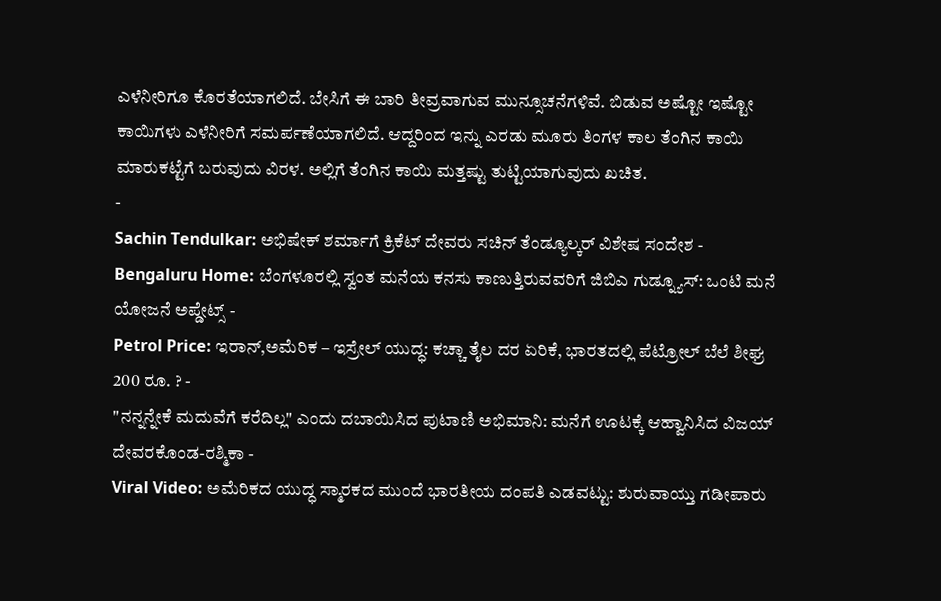ಎಳೆನೀರಿಗೂ ಕೊರತೆಯಾಗಲಿದೆ. ಬೇಸಿಗೆ ಈ ಬಾರಿ ತೀವ್ರವಾಗುವ ಮುನ್ಸೂಚನೆಗಳಿವೆ. ಬಿಡುವ ಅಷ್ಟೋ ಇಷ್ಟೋ ಕಾಯಿಗಳು ಎಳೆನೀರಿಗೆ ಸಮರ್ಪಣೆಯಾಗಲಿದೆ. ಆದ್ದರಿಂದ ಇನ್ನು ಎರಡು ಮೂರು ತಿಂಗಳ ಕಾಲ ತೆಂಗಿನ ಕಾಯಿ ಮಾರುಕಟ್ಟೆಗೆ ಬರುವುದು ವಿರಳ. ಅಲ್ಲಿಗೆ ತೆಂಗಿನ ಕಾಯಿ ಮತ್ತಷ್ಟು ತುಟ್ಟಿಯಾಗುವುದು ಖಚಿತ.
-
Sachin Tendulkar: ಅಭಿಷೇಕ್ ಶರ್ಮಾಗೆ ಕ್ರಿಕೆಟ್ ದೇವರು ಸಚಿನ್ ತೆಂಡ್ಯೂಲ್ಕರ್ ವಿಶೇಷ ಸಂದೇಶ -
Bengaluru Home: ಬೆಂಗಳೂರಲ್ಲಿ ಸ್ವಂತ ಮನೆಯ ಕನಸು ಕಾಣುತ್ತಿರುವವರಿಗೆ ಜಿಬಿಎ ಗುಡ್ನ್ಯೂಸ್: ಒಂಟಿ ಮನೆ ಯೋಜನೆ ಅಪ್ಡೇಟ್ಸ್ -
Petrol Price: ಇರಾನ್,ಅಮೆರಿಕ – ಇಸ್ರೇಲ್ ಯುದ್ಧ: ಕಚ್ಚಾ ತೈಲ ದರ ಏರಿಕೆ, ಭಾರತದಲ್ಲಿ ಪೆಟ್ರೋಲ್ ಬೆಲೆ ಶೀಘ್ರ 200 ರೂ. ? -
"ನನ್ನನ್ನೇಕೆ ಮದುವೆಗೆ ಕರೆದಿಲ್ಲ" ಎಂದು ದಬಾಯಿಸಿದ ಪುಟಾಣಿ ಅಭಿಮಾನಿ: ಮನೆಗೆ ಊಟಕ್ಕೆ ಆಹ್ವಾನಿಸಿದ ವಿಜಯ್ ದೇವರಕೊಂಡ-ರಶ್ಮಿಕಾ -
Viral Video: ಅಮೆರಿಕದ ಯುದ್ಧ ಸ್ಮಾರಕದ ಮುಂದೆ ಭಾರತೀಯ ದಂಪತಿ ಎಡವಟ್ಟು: ಶುರುವಾಯ್ತು ಗಡೀಪಾರು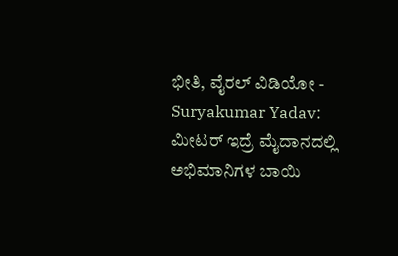ಭೀತಿ, ವೈರಲ್ ವಿಡಿಯೋ -
Suryakumar Yadav: ಮೀಟರ್ ಇದ್ರೆ ಮೈದಾನದಲ್ಲಿ ಅಭಿಮಾನಿಗಳ ಬಾಯಿ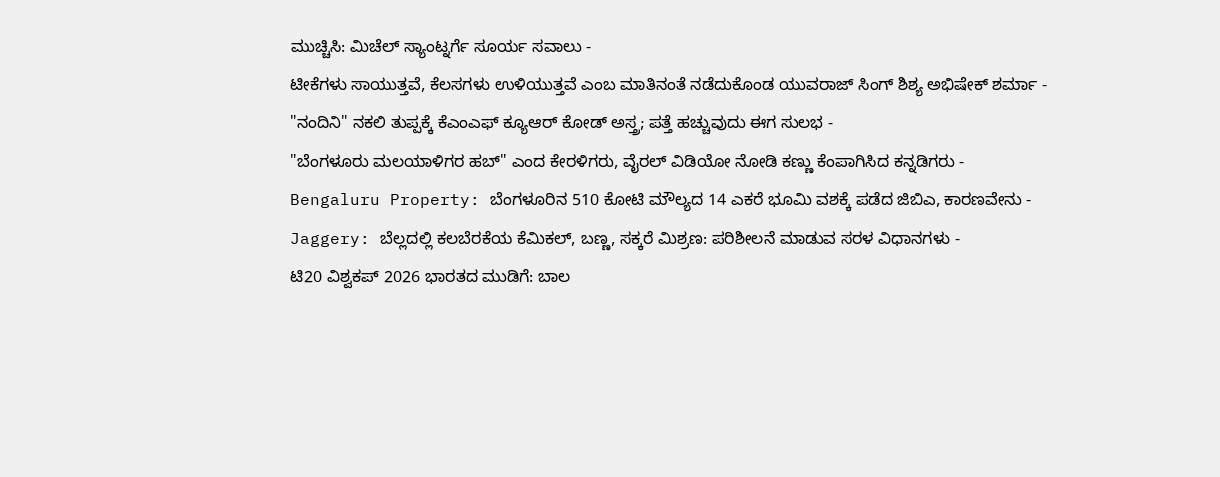ಮುಚ್ಚಿಸಿ: ಮಿಚೆಲ್ ಸ್ಯಾಂಟ್ನರ್ಗೆ ಸೂರ್ಯ ಸವಾಲು -
ಟೀಕೆಗಳು ಸಾಯುತ್ತವೆ, ಕೆಲಸಗಳು ಉಳಿಯುತ್ತವೆ ಎಂಬ ಮಾತಿನಂತೆ ನಡೆದುಕೊಂಡ ಯುವರಾಜ್ ಸಿಂಗ್ ಶಿಶ್ಯ ಅಭಿಷೇಕ್ ಶರ್ಮಾ -
"ನಂದಿನಿ" ನಕಲಿ ತುಪ್ಪಕ್ಕೆ ಕೆಎಂಎಫ್ ಕ್ಯೂಆರ್ ಕೋಡ್ ಅಸ್ತ್ರ; ಪತ್ತೆ ಹಚ್ಚುವುದು ಈಗ ಸುಲಭ -
"ಬೆಂಗಳೂರು ಮಲಯಾಳಿಗರ ಹಬ್" ಎಂದ ಕೇರಳಿಗರು, ವೈರಲ್ ವಿಡಿಯೋ ನೋಡಿ ಕಣ್ಣು ಕೆಂಪಾಗಿಸಿದ ಕನ್ನಡಿಗರು -
Bengaluru Property: ಬೆಂಗಳೂರಿನ 510 ಕೋಟಿ ಮೌಲ್ಯದ 14 ಎಕರೆ ಭೂಮಿ ವಶಕ್ಕೆ ಪಡೆದ ಜಿಬಿಎ, ಕಾರಣವೇನು -
Jaggery: ಬೆಲ್ಲದಲ್ಲಿ ಕಲಬೆರಕೆಯ ಕೆಮಿಕಲ್, ಬಣ್ಣ, ಸಕ್ಕರೆ ಮಿಶ್ರಣ: ಪರಿಶೀಲನೆ ಮಾಡುವ ಸರಳ ವಿಧಾನಗಳು -
ಟಿ20 ವಿಶ್ವಕಪ್ 2026 ಭಾರತದ ಮುಡಿಗೆ: ಬಾಲ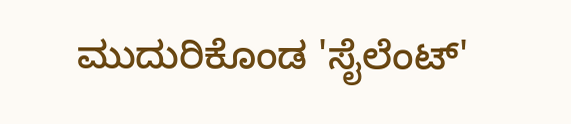ಮುದುರಿಕೊಂಡ 'ಸೈಲೆಂಟ್'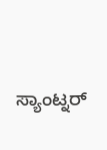ಸ್ಯಾಂಟ್ನರ್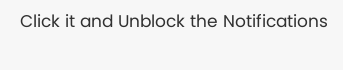Click it and Unblock the Notifications